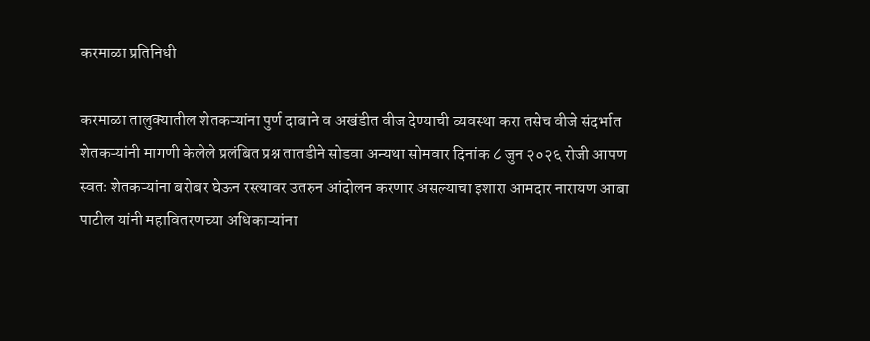करमाळा प्रतिनिधी

करमाळा तालुक्यातील शेतकऱ्यांना पुर्ण दाबाने व अखंडीत वीज देण्याची व्यवस्था करा तसेच वीजे संदर्भात शेतकऱ्यांनी मागणी केलेले प्रलंबित प्रश्न तातडीने सोडवा अन्यथा सोमवार दिनांक ८ जुन २०२६ रोजी आपण स्वतः शेतकऱ्यांना बरोबर घेऊन रस्त्यावर उतरुन आंदोलन करणार असल्याचा इशारा आमदार नारायण आबा पाटील यांनी महावितरणच्या अधिकाऱ्यांना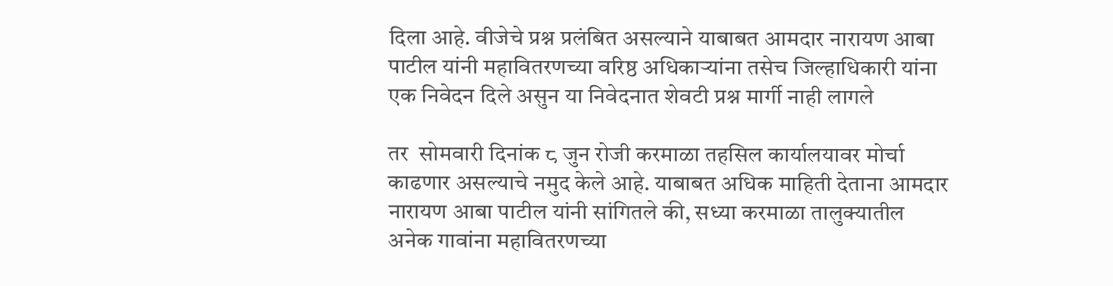दिला आहे. वीजेचे प्रश्न प्रलंबित असल्याने याबाबत आमदार नारायण आबा पाटील यांनी महावितरणच्या वरिष्ठ अधिकाऱ्यांना तसेच जिल्हाधिकारी यांना एक निवेदन दिले असुन या निवेदनात शेवटी प्रश्न मार्गी नाही लागले

तर  सोमवारी दिनांक ८ जुन रोजी करमाळा तहसिल कार्यालयावर मोर्चा काढणार असल्याचे नमुद केले आहे. याबाबत अधिक माहिती देताना आमदार नारायण आबा पाटील यांनी सांगितले की, सध्या करमाळा तालुक्यातील अनेक गावांना महावितरणच्या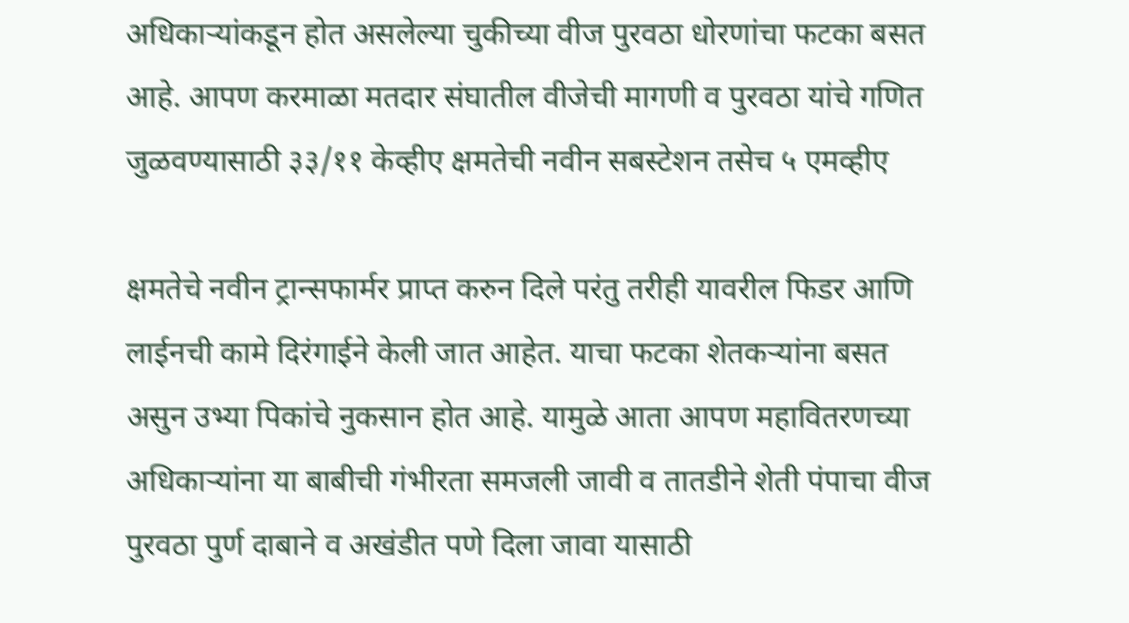अधिकाऱ्यांकडून होत असलेल्या चुकीच्या वीज पुरवठा धोरणांचा फटका बसत आहे. आपण करमाळा मतदार संघातील वीजेची मागणी व पुरवठा यांचे गणित जुळवण्यासाठी ३३/११ केव्हीए क्षमतेची नवीन सबस्टेशन तसेच ५ एमव्हीए

क्षमतेचे नवीन ट्रान्सफार्मर प्राप्त करुन दिले परंतु तरीही यावरील फिडर आणि लाईनची कामे दिरंगाईने केली जात आहेत. याचा फटका शेतकऱ्यांना बसत असुन उभ्या पिकांचे नुकसान होत आहे. यामुळे आता आपण महावितरणच्या अधिकाऱ्यांना या बाबीची गंभीरता समजली जावी व तातडीने शेती पंपाचा वीज पुरवठा पुर्ण दाबाने व अखंडीत पणे दिला जावा यासाठी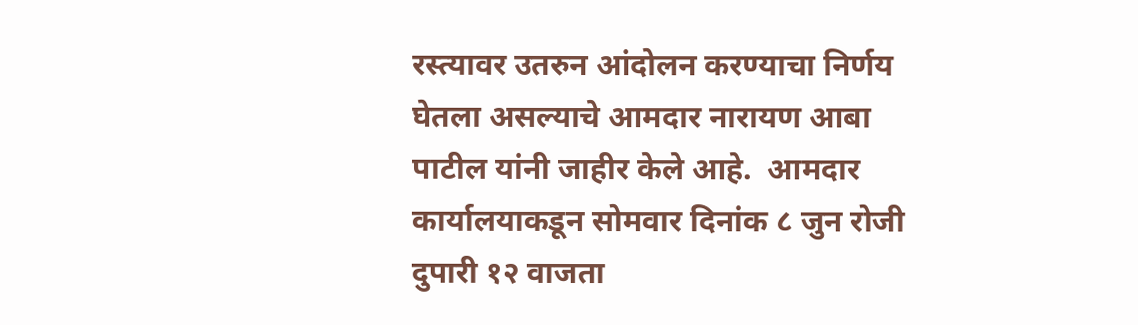रस्त्यावर उतरुन आंदोलन करण्याचा निर्णय घेतला असल्याचे आमदार नारायण आबा पाटील यांनी जाहीर केले आहे.  आमदार कार्यालयाकडून सोमवार दिनांक ८ जुन रोजी दुपारी १२ वाजता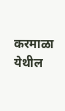करमाळा येथील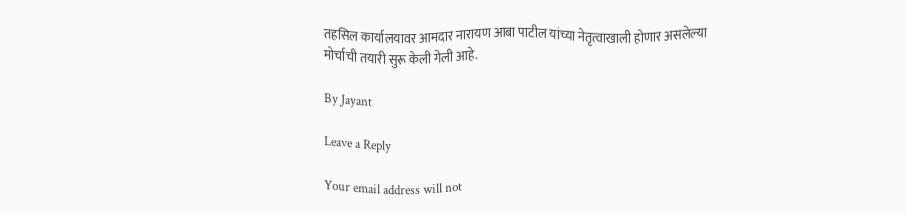तहसिल कार्यालयावर आमदार नारायण आबा पाटील यांच्या नेतृत्वाखाली होणार असलेल्या मोर्चाची तयारी सुरू केली गेली आहे.

By Jayant

Leave a Reply

Your email address will not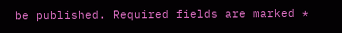be published. Required fields are marked *